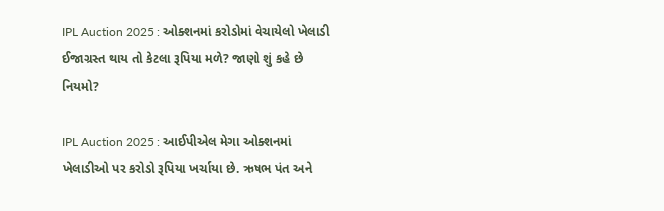IPL Auction 2025 : ઓક્શનમાં કરોડોમાં વેચાયેલો ખેલાડી ઈજાગ્રસ્ત થાય તો કેટલા રૂપિયા મળે? જાણો શું કહે છે નિયમો?

IPL Auction 2025 : આઈપીએલ મેગા ઓક્શનમાં ખેલાડીઓ પર કરોડો રૂપિયા ખર્ચાયા છે. ઋષભ પંત અને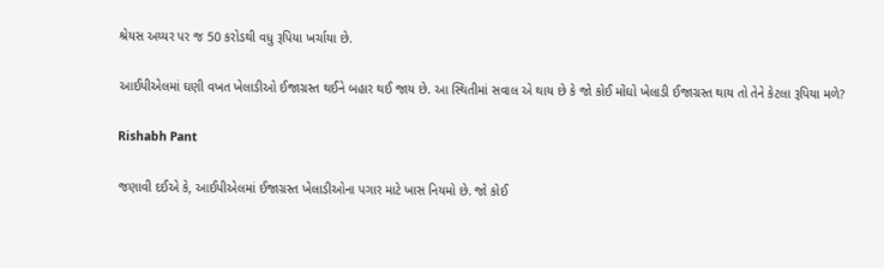શ્રેયસ અય્યર પર જ 50 કરોડથી વધુ રૂપિયા ખર્ચાયા છે.

આઈપીએલમાં ઘણી વખત ખેલાડીઓ ઈજાગ્રસ્ત થઈને બહાર થઈ જાય છે. આ સ્થિતીમાં સવાલ એ થાય છે કે જો કોઈ મોંઘો ખેલાડી ઈજાગ્રસ્ત થાય તો તેને કેટલા રૂપિયા મળે?

Rishabh Pant

જણાવી દઈએ કે, આઈપીએલમાં ઈજાગ્રસ્ત ખેલાડીઓના પગાર માટે ખાસ નિયમો છે. જો કોઈ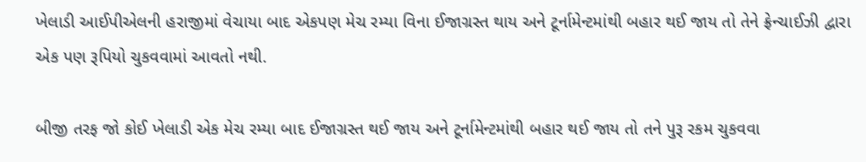ખેલાડી આઈપીએલની હરાજીમાં વેચાયા બાદ એકપણ મેચ રમ્યા વિના ઈજાગ્રસ્ત થાય અને ટૂર્નામેન્ટમાંથી બહાર થઈ જાય તો તેને ફ્રેન્ચાઈઝી દ્વારા એક પણ રૂપિયો ચુકવવામાં આવતો નથી.

બીજી તરફ જો કોઈ ખેલાડી એક મેચ રમ્યા બાદ ઈજાગ્રસ્ત થઈ જાય અને ટૂર્નામેન્ટમાંથી બહાર થઈ જાય તો તને પુરૂ રકમ ચુકવવા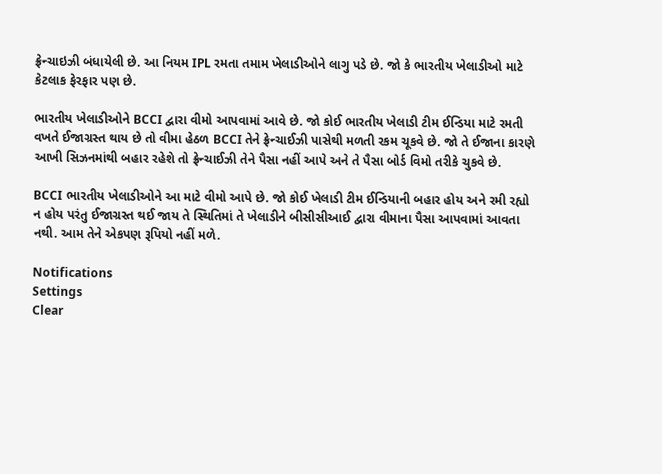ફ્રેન્ચાઇઝી બંધાયેલી છે. આ નિયમ IPL રમતા તમામ ખેલાડીઓને લાગુ પડે છે. જો કે ભારતીય ખેલાડીઓ માટે કેટલાક ફેરફાર પણ છે.

ભારતીય ખેલાડીઓને BCCI દ્વારા વીમો આપવામાં આવે છે. જો કોઈ ભારતીય ખેલાડી ટીમ ઈન્ડિયા માટે રમતી વખતે ઈજાગ્રસ્ત થાય છે તો વીમા હેઠળ BCCI તેને ફ્રેન્ચાઈઝી પાસેથી મળતી રકમ ચૂકવે છે. જો તે ઈજાના કારણે આખી સિઝનમાંથી બહાર રહેશે તો ફ્રેન્ચાઈઝી તેને પૈસા નહીં આપે અને તે પૈસા બોર્ડ વિમો તરીકે ચુકવે છે.

BCCI ભારતીય ખેલાડીઓને આ માટે વીમો આપે છે. જો કોઈ ખેલાડી ટીમ ઈન્ડિયાની બહાર હોય અને રમી રહ્યો ન હોય પરંતુ ઈજાગ્રસ્ત થઈ જાય તે સ્થિતિમાં તે ખેલાડીને બીસીસીઆઈ દ્વારા વીમાના પૈસા આપવામાં આવતા નથી. આમ તેને એકપણ રૂપિયો નહીં મળે.

Notifications
Settings
Clear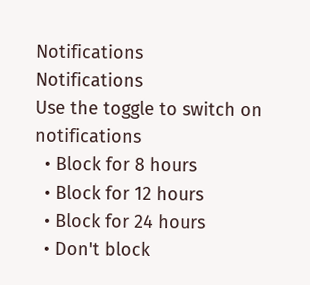Notifications
Notifications
Use the toggle to switch on notifications
  • Block for 8 hours
  • Block for 12 hours
  • Block for 24 hours
  • Don't block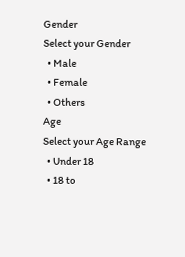Gender
Select your Gender
  • Male
  • Female
  • Others
Age
Select your Age Range
  • Under 18
  • 18 to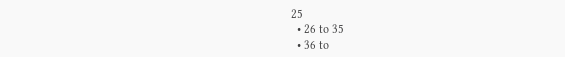25
  • 26 to 35
  • 36 to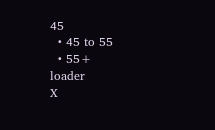45
  • 45 to 55
  • 55+
loader
X